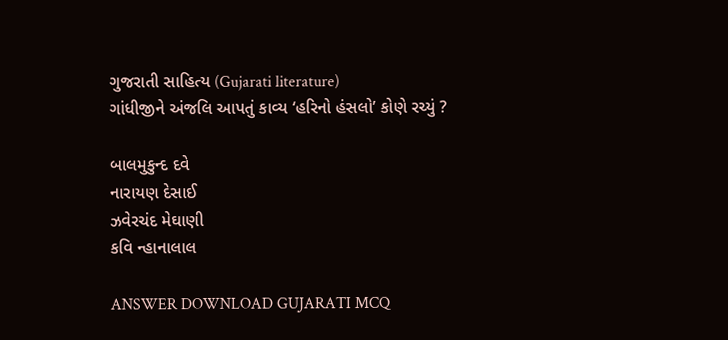ગુજરાતી સાહિત્ય (Gujarati literature)
ગાંધીજીને અંજલિ આપતું કાવ્ય ‘હરિનો હંસલો’ કોણે રચ્યું ?

બાલમુકુન્દ દવે
નારાયણ દેસાઈ
ઝવેરચંદ મેઘાણી
કવિ ન્હાનાલાલ

ANSWER DOWNLOAD GUJARATI MCQ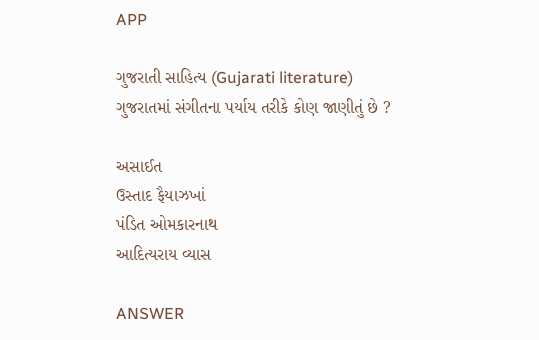APP

ગુજરાતી સાહિત્ય (Gujarati literature)
ગુજરાતમાં સંગીતના પર્યાય તરીકે કોણ જાણીતું છે ?

અસાઈત
ઉસ્તાદ ફૈયાઝખાં
પંડિત ઓમકારનાથ
આદિત્યરાય વ્યાસ

ANSWER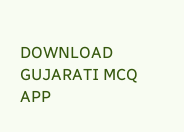DOWNLOAD GUJARATI MCQ APP